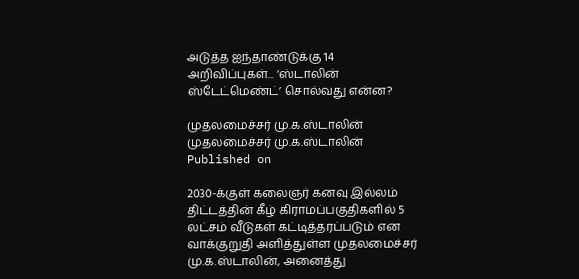அடுத்த ஐந்தாண்டுக்கு 14 அறிவிப்புகள்... ‘ஸ்டாலின் ஸ்டேட்மெண்ட்’ சொல்வது என்ன?

முதலமைச்சர் மு.க.ஸ்டாலின்
முதலமைச்சர் மு.க.ஸ்டாலின்
Published on

2030-க்குள் கலைஞர் கனவு இல்லம் திட்டத்தின் கீழ் கிராமப்பகுதிகளில் 5 லட்சம் வீடுகள் கட்டித்தரப்படும் என வாக்குறுதி அளித்துள்ள முதலமைச்சர் மு.க.ஸ்டாலின், அனைத்து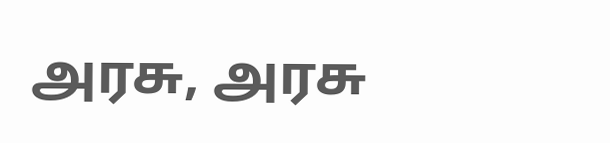அரசு, அரசு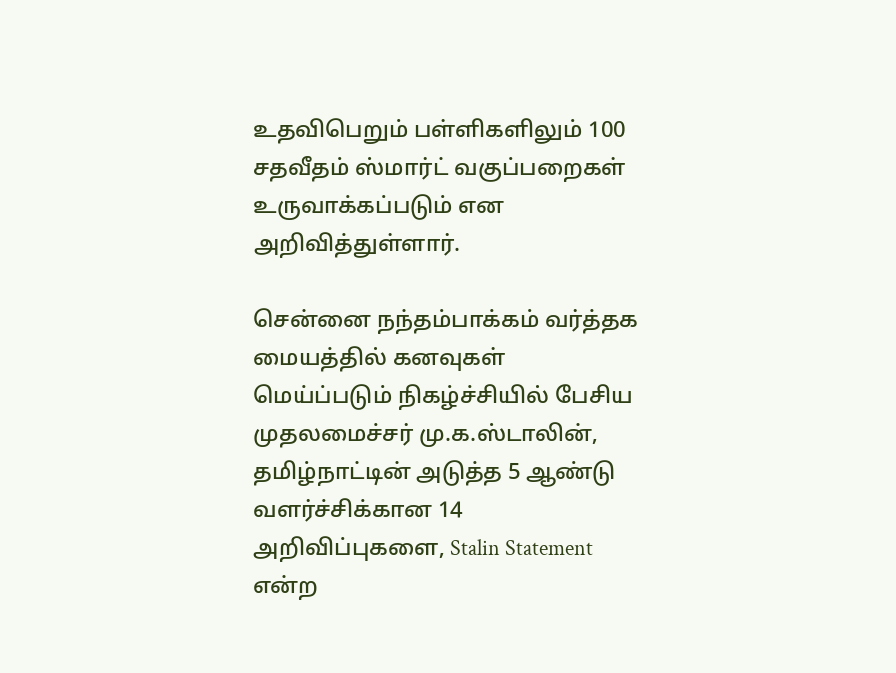உதவிபெறும் பள்ளிகளிலும் 100 சதவீதம் ஸ்மார்ட் வகுப்பறைகள் உருவாக்கப்படும் என அறிவித்துள்ளார்.

சென்னை நந்தம்பாக்கம் வர்த்தக மையத்தில் கனவுகள் மெய்ப்படும் நிகழ்ச்சியில் பேசிய முதலமைச்சர் மு.க.ஸ்டாலின், தமிழ்நாட்டின் அடுத்த 5 ஆண்டு வளர்ச்சிக்கான 14 அறிவிப்புகளை, Stalin Statement என்ற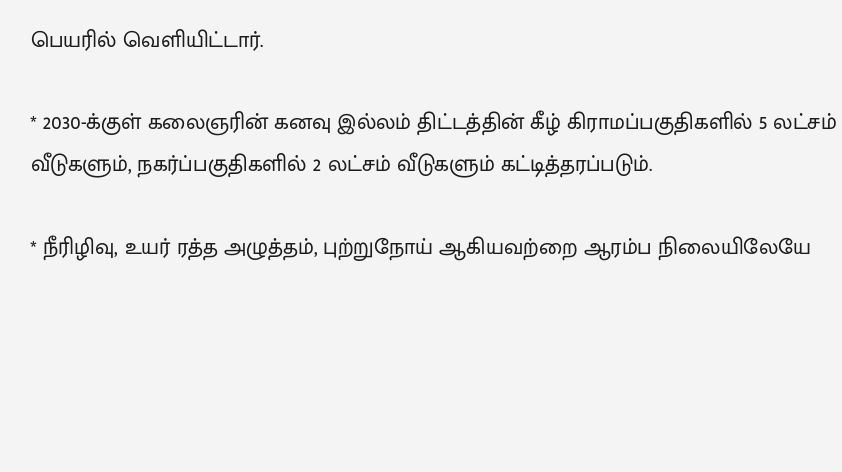பெயரில் வெளியிட்டார்.

* 2030-க்குள் கலைஞரின் கனவு இல்லம் திட்டத்தின் கீழ் கிராமப்பகுதிகளில் 5 லட்சம் வீடுகளும், நகர்ப்பகுதிகளில் 2 லட்சம் வீடுகளும் கட்டித்தரப்படும்.

* நீரிழிவு, உயர் ரத்த அழுத்தம், புற்றுநோய் ஆகியவற்றை ஆரம்ப நிலையிலேயே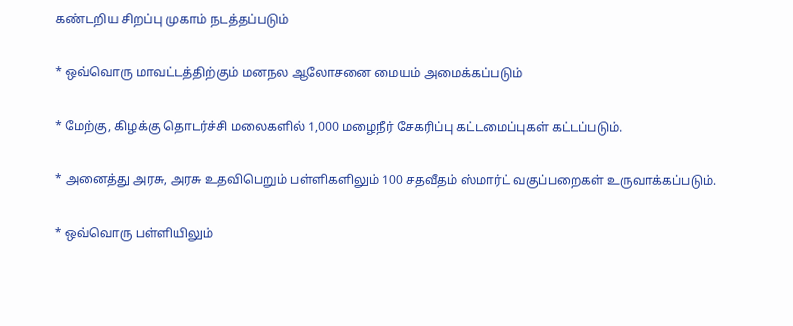கண்டறிய சிறப்பு முகாம் நடத்தப்படும்

* ஒவ்வொரு மாவட்டத்திற்கும் மனநல ஆலோசனை மையம் அமைக்கப்படும்

* மேற்கு, கிழக்கு தொடர்ச்சி மலைகளில் 1,000 மழைநீர் சேகரிப்பு கட்டமைப்புகள் கட்டப்படும்.

* அனைத்து அரசு, அரசு உதவிபெறும் பள்ளிகளிலும் 100 சதவீதம் ஸ்மார்ட் வகுப்பறைகள் உருவாக்கப்படும்.

* ஒவ்வொரு பள்ளியிலும்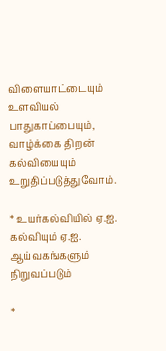விளையாட்டையும் உளவியல் பாதுகாப்பையும், வாழ்க்கை திறன் கல்வியையும் உறுதிப்படுத்துவோம்.

* உயர்கல்வியில் ஏ.ஐ. கல்வியும் ஏ.ஐ. ஆய்வகங்களும் நிறுவப்படும்

*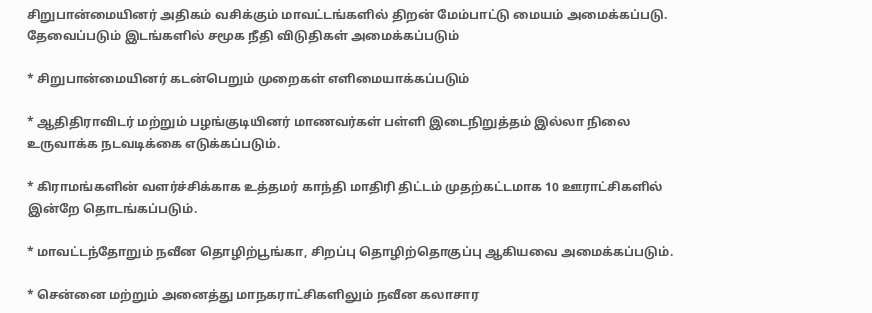சிறுபான்மையினர் அதிகம் வசிக்கும் மாவட்டங்களில் திறன் மேம்பாட்டு மையம் அமைக்கப்படு. தேவைப்படும் இடங்களில் சமூக நீதி விடுதிகள் அமைக்கப்படும்

* சிறுபான்மையினர் கடன்பெறும் முறைகள் எளிமையாக்கப்படும்

* ஆதிதிராவிடர் மற்றும் பழங்குடியினர் மாணவர்கள் பள்ளி இடைநிறுத்தம் இல்லா நிலை உருவாக்க நடவடிக்கை எடுக்கப்படும்.

* கிராமங்களின் வளர்ச்சிக்காக உத்தமர் காந்தி மாதிரி திட்டம் முதற்கட்டமாக 10 ஊராட்சிகளில் இன்றே தொடங்கப்படும்.

* மாவட்டந்தோறும் நவீன தொழிற்பூங்கா, சிறப்பு தொழிற்தொகுப்பு ஆகியவை அமைக்கப்படும்.

* சென்னை மற்றும் அனைத்து மாநகராட்சிகளிலும் நவீன கலாசார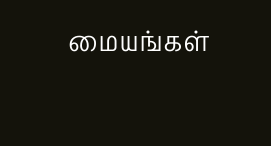மையங்கள்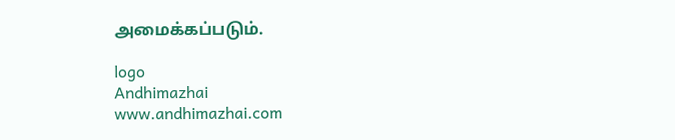அமைக்கப்படும்.

logo
Andhimazhai
www.andhimazhai.com